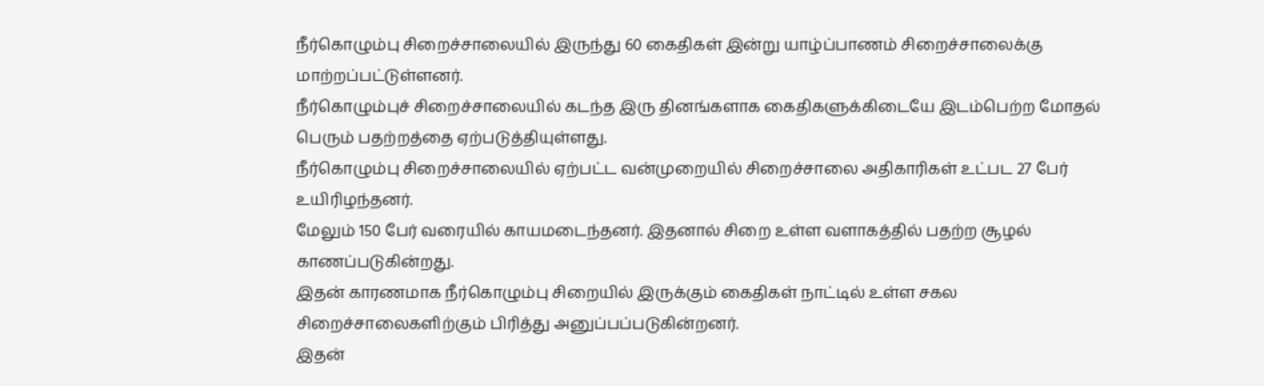நீர்கொழும்பு சிறைச்சாலையில் இருந்து 60 கைதிகள் இன்று யாழ்ப்பாணம் சிறைச்சாலைக்கு மாற்றப்பட்டுள்ளனர்.
நீர்கொழும்புச் சிறைச்சாலையில் கடந்த இரு தினங்களாக கைதிகளுக்கிடையே இடம்பெற்ற மோதல் பெரும் பதற்றத்தை ஏற்படுத்தியுள்ளது.
நீர்கொழும்பு சிறைச்சாலையில் ஏற்பட்ட வன்முறையில் சிறைச்சாலை அதிகாரிகள் உட்பட 27 பேர் உயிரிழந்தனர்.
மேலும் 150 பேர் வரையில் காயமடைந்தனர். இதனால் சிறை உள்ள வளாகத்தில் பதற்ற சூழல் காணப்படுகின்றது.
இதன் காரணமாக நீர்கொழும்பு சிறையில் இருக்கும் கைதிகள் நாட்டில் உள்ள சகல சிறைச்சாலைகளிற்கும் பிரித்து அனுப்பப்படுகின்றனர்.
இதன்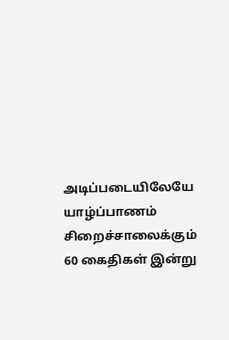அடிப்படையிலேயே யாழ்ப்பாணம் சிறைச்சாலைக்கும் 60 கைதிகள் இன்று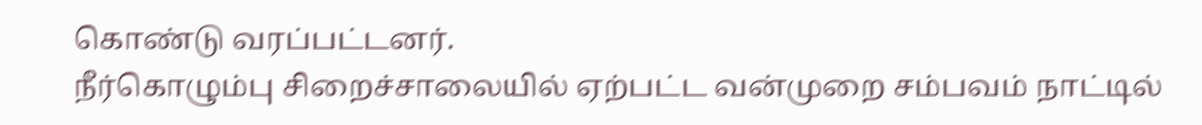கொண்டு வரப்பட்டனர்.
நீர்கொழும்பு சிறைச்சாலையில் ஏற்பட்ட வன்முறை சம்பவம் நாட்டில்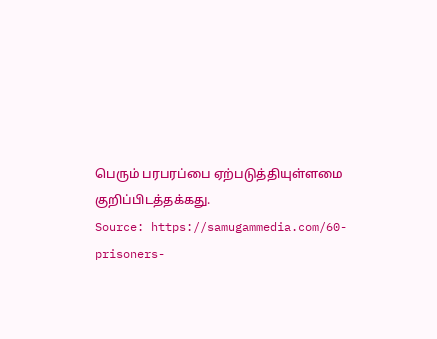பெரும் பரபரப்பை ஏற்படுத்தியுள்ளமை குறிப்பிடத்தக்கது.
Source: https://samugammedia.com/60-prisoners-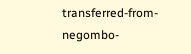transferred-from-negombo-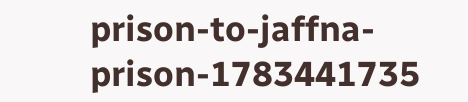prison-to-jaffna-prison-1783441735